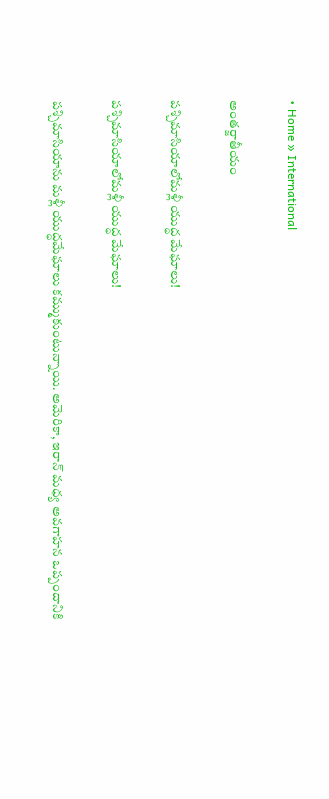• Home » International

అంతర్జాతీయం

పశ్చిమాసియాలోమళ్లీ యుద్ధ మేఘాలు!

పశ్చిమాసియాలోమళ్లీ యుద్ధ మేఘాలు!

పశ్చిమాసియాను మళ్లీ యుద్ధమేఘాలు కమ్ముకుంటున్నాయి. అమెరికా, ఇరాన్‌ మధ్య అవగాహన ఒప్పందానికి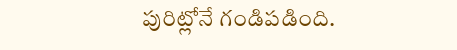పురిట్లోనే గండిపడింది.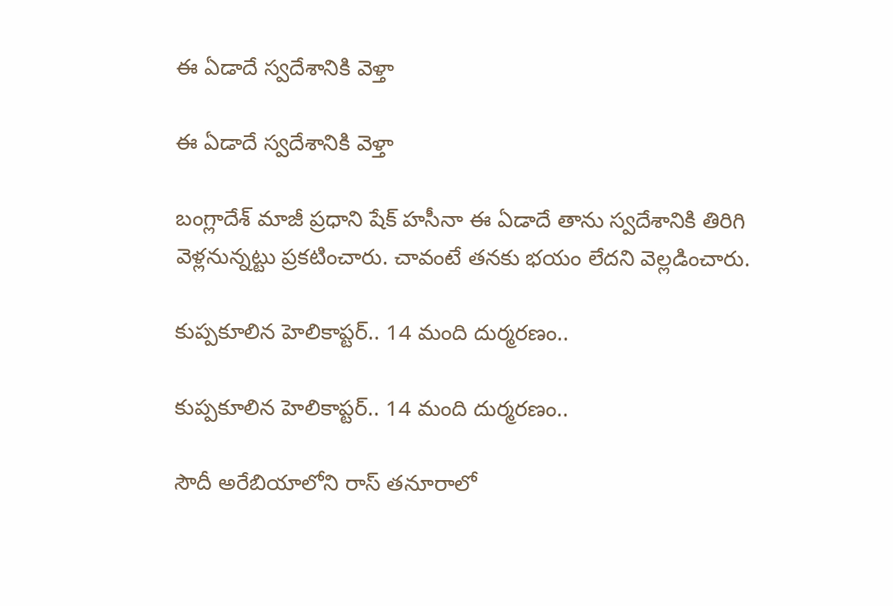ఈ ఏడాదే స్వదేశానికి వెళ్తా

ఈ ఏడాదే స్వదేశానికి వెళ్తా

బంగ్లాదేశ్‌ మాజీ ప్రధాని షేక్‌ హసీనా ఈ ఏడాదే తాను స్వదేశానికి తిరిగి వెళ్లనున్నట్టు ప్రకటించారు. చావంటే తనకు భయం లేదని వెల్లడించారు.

కుప్పకూలిన హెలికాప్టర్.. 14 మంది దుర్మరణం..

కుప్పకూలిన హెలికాప్టర్.. 14 మంది దుర్మరణం..

సౌదీ అరేబియాలోని రాస్ తనూరాలో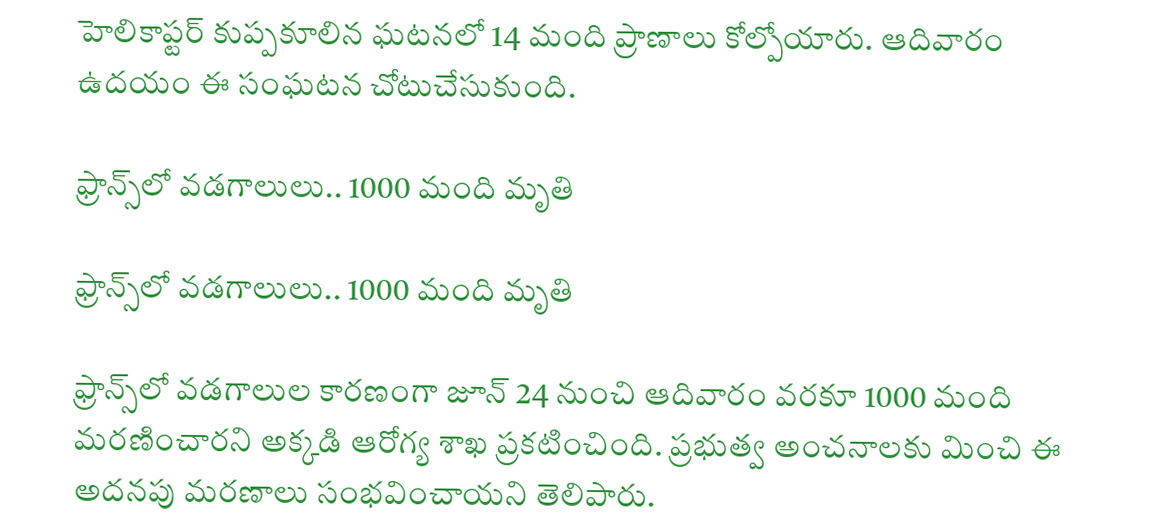హెలికాప్టర్ కుప్పకూలిన ఘటనలో 14 మంది ప్రాణాలు కోల్పోయారు. ఆదివారం ఉదయం ఈ సంఘటన చోటుచేసుకుంది.

ఫ్రాన్స్‌లో వడగాలులు.. 1000 మంది మృతి

ఫ్రాన్స్‌లో వడగాలులు.. 1000 మంది మృతి

ఫ్రాన్స్‌లో వడగాలుల కారణంగా జూన్ 24 నుంచి ఆదివారం వరకూ 1000 మంది మరణించారని అక్కడి ఆరోగ్య శాఖ ప్రకటించింది. ప్రభుత్వ అంచనాలకు మించి ఈ అదనపు మరణాలు సంభవించాయని తెలిపారు.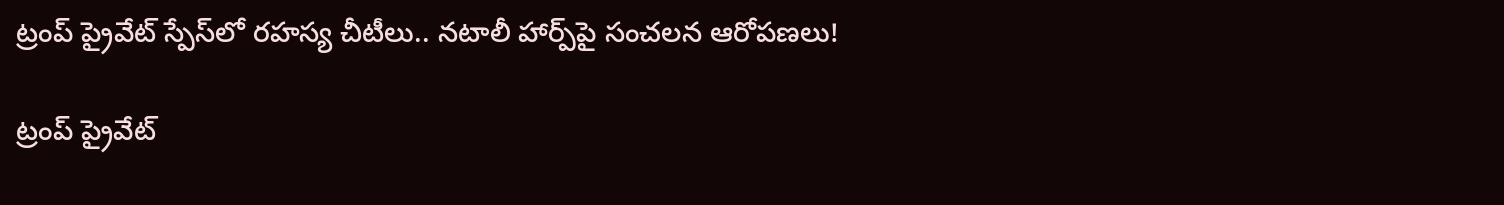ట్రంప్ ప్రైవేట్ స్పేస్‌‌లో రహస్య చీటీలు.. నటాలీ హార్ప్‌పై సంచలన ఆరోపణలు!

ట్రంప్ ప్రైవేట్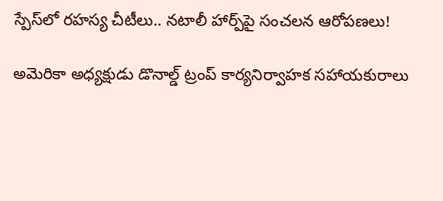స్పేస్‌‌లో రహస్య చీటీలు.. నటాలీ హార్ప్‌పై సంచలన ఆరోపణలు!

అమెరికా అధ్యక్షుడు డొనాల్డ్ ట్రంప్ కార్యనిర్వాహక సహాయకురాలు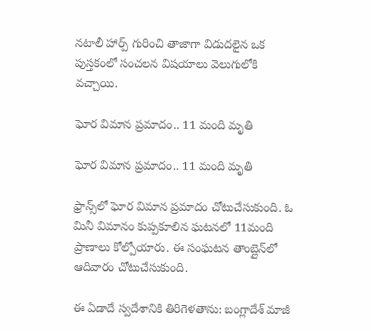నటాలీ హార్ప్ గురించి తాజాగా విడుదలైన ఒక పుస్తకంలో సంచలన విషయాలు వెలుగులోకి వచ్చాయి.

ఘోర విమాన ప్రమాదం.. 11 మంది మృతి

ఘోర విమాన ప్రమాదం.. 11 మంది మృతి

ఫ్రాన్స్‌లో ఘోర విమాన ప్రమాదం చోటుచేసుకుంది. ఓ మినీ విమానం కుప్పకూలిన ఘటనలో 11మంది ప్రాణాలు కోల్పోయారు. ఈ సంఘటన తాంబ్లైన్‌లో ఆదివారం చోటుచేసుకుంది.

ఈ ఏడాదే స్వదేశానికి తిరిగెళతాను: బంగ్లాదేశ్ మాజీ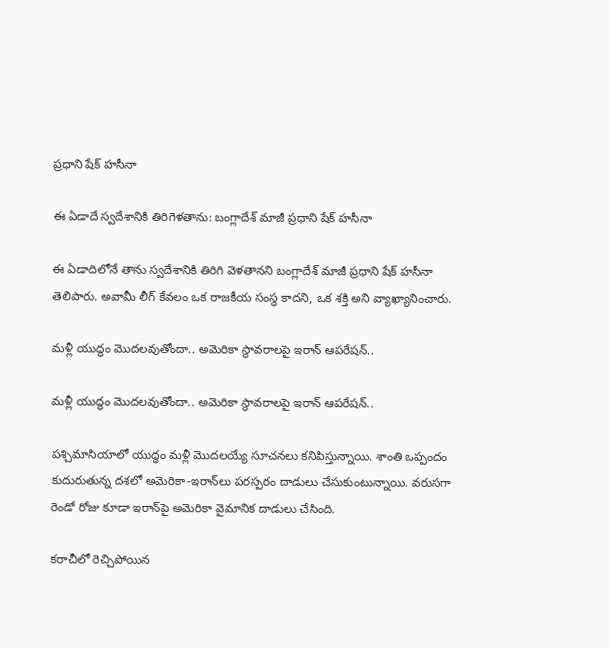ప్రధాని షేక్ హసీనా

ఈ ఏడాదే స్వదేశానికి తిరిగెళతాను: బంగ్లాదేశ్ మాజీ ప్రధాని షేక్ హసీనా

ఈ ఏడాదిలోనే తాను స్వదేశానికి తిరిగి వెళతానని బంగ్లాదేశ్ మాజీ ప్రధాని షేక్ హసీనా తెలిపారు. అవామీ లీగ్ కేవలం ఒక రాజకీయ సంస్థ కాదని, ఒక శక్తి అని వ్యాఖ్యానించారు.

మళ్లీ యుద్ధం మొదలవుతోందా.. అమెరికా స్థావరాలపై ఇరాన్ ఆపరేషన్..

మళ్లీ యుద్ధం మొదలవుతోందా.. అమెరికా స్థావరాలపై ఇరాన్ ఆపరేషన్..

పశ్చిమాసియాలో యుద్ధం మళ్లీ మొదలయ్యే సూచనలు కనిపిస్తున్నాయి. శాంతి ఒప్పందం కుదురుతున్న దశలో అమెరికా-ఇరాన్‌లు పరస్పరం దాడులు చేసుకుంటున్నాయి. వరుసగా రెండో రోజు కూడా ఇరాన్‌పై అమెరికా వైమానిక దాడులు చేసింది.

కరాచీలో రెచ్చిపోయిన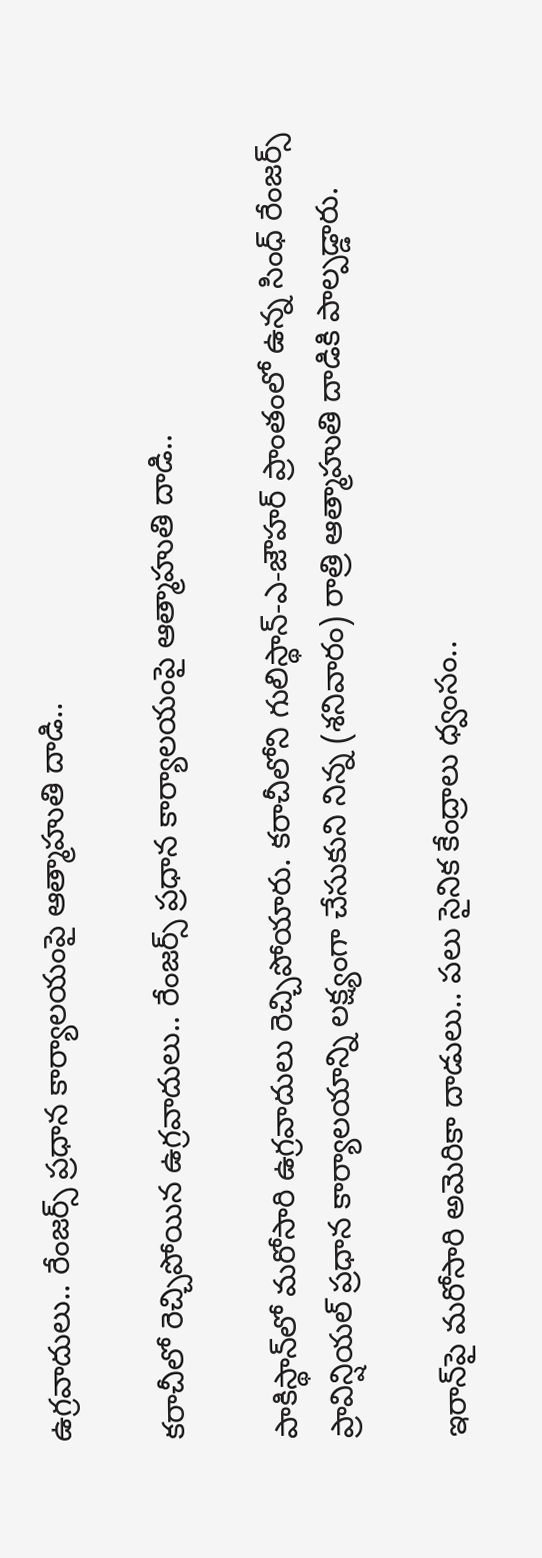ఉగ్రవాదులు.. రేంజర్స్ ప్రధాన కార్యాలయంపై ఆత్మాహుతి దాడి..

కరాచీలో రెచ్చిపోయిన ఉగ్రవాదులు.. రేంజర్స్ ప్రధాన కార్యాలయంపై ఆత్మాహుతి దాడి..

పాకిస్థాన్‌లో మరోసారి ఉగ్రవాదులు రెచ్చిపోయారు. కరాచీలోని గులిస్థాన్-ఎ-జౌహర్ ప్రాంతంలో ఉన్న సింధ్ రేంజర్స్ ప్రావిన్షియల్ ప్రధాన కార్యాలయాన్ని లక్ష్యంగా చేసుకుని నిన్న (శనివారం) రాత్రి ఆత్మాహుతి దాడికి పాల్పడ్డారు.

ఇరాన్‌పై మరోసారి అమెరికా దాడులు.. పలు సైనిక కేంద్రాలు ధ్వంసం..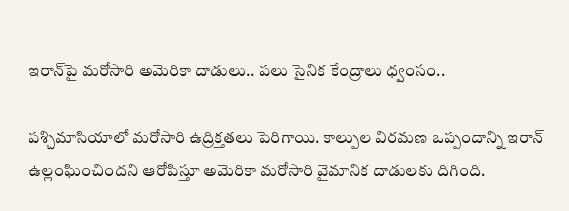ఇరాన్‌పై మరోసారి అమెరికా దాడులు.. పలు సైనిక కేంద్రాలు ధ్వంసం..

పశ్చిమాసియాలో మరోసారి ఉద్రిక్తతలు పెరిగాయి. కాల్పుల విరమణ ఒప్పందాన్ని ఇరాన్ ఉల్లంఘించిందని ఆరోపిస్తూ అమెరికా మరోసారి వైమానిక దాడులకు దిగింది.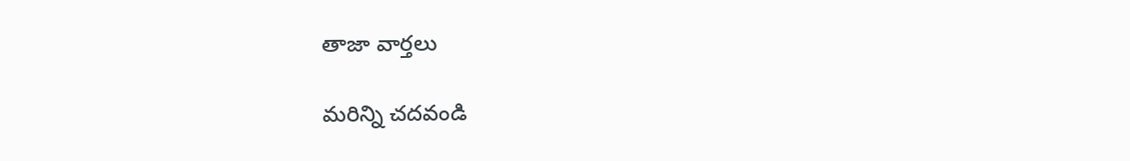తాజా వార్తలు

మరిన్ని చదవండి